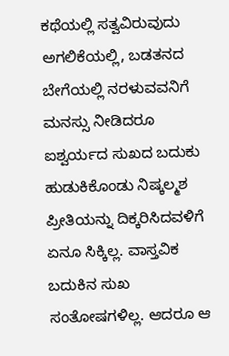ಕಥೆಯಲ್ಲಿ ಸತ್ವವಿರುವುದು ಅಗಲಿಕೆಯಲ್ಲಿ, ಬಡತನದ ಬೇಗೆಯಲ್ಲಿ ನರಳುವವನಿಗೆ ಮನಸ್ಸು ನೀಡಿದರೂ ಐಶ್ವರ್ಯದ ಸುಖದ ಬದುಕು ಹುಡುಕಿಕೊಂಡು ನಿಷ್ಕಲ್ಮಶ ಪ್ರೀತಿಯನ್ನು ದಿಕ್ಕರಿಸಿದವಳಿಗೆ ಏನೂ ಸಿಕ್ಕಿಲ್ಲ. ವಾಸ್ತವಿಕ ಬದುಕಿನ ಸುಖ ಸಂತೋಷಗಳಿಲ್ಲ. ಆದರೂ ಆ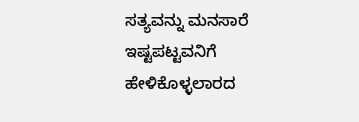ಸತ್ಯವನ್ನು ಮನಸಾರೆ ಇಷ್ಟಪಟ್ಟವನಿಗೆ ಹೇಳಿಕೊಳ್ಳಲಾರದ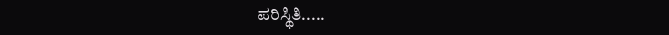ಪರಿಸ್ಥಿತಿ.....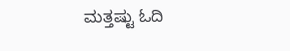ಮತ್ತಷ್ಟು ಓದಿ